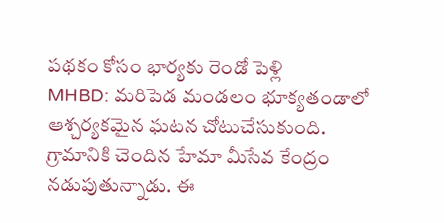పథకం కోసం భార్యకు రెండో పెళ్లి
MHBD: మరిపెడ మండలం భూక్యతండాలో ఆశ్చర్యకమైన ఘటన చోటుచేసుకుంది. గ్రామానికి చెందిన హేమా మీసేవ కేంద్రం నడుపుతున్నాడు. ఈ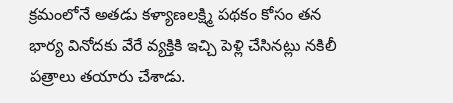క్రమంలోనే అతడు కళ్యాణలక్ష్మి పథకం కోసం తన భార్య వినోదకు వేరే వ్యక్తికి ఇచ్చి పెళ్లి చేసినట్లు నకిలీ పత్రాలు తయారు చేశాడు.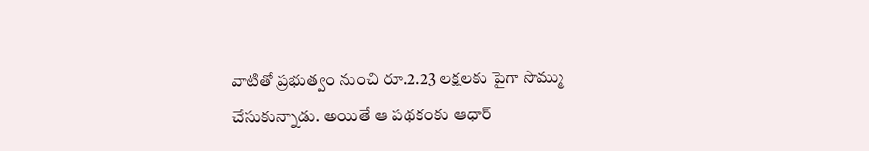వాటితో ప్రభుత్వం నుంచి రూ.2.23 లక్షలకు పైగా సొమ్ము చేసుకున్నాడు. అయితే ఆ పథకంకు ఆధార్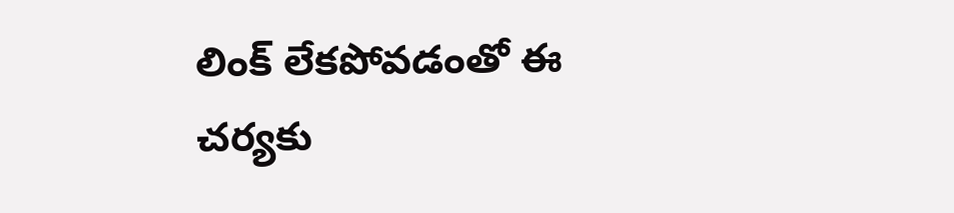లింక్ లేకపోవడంతో ఈ చర్యకు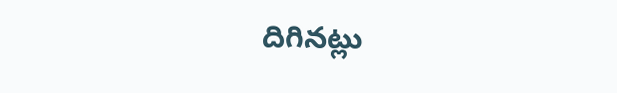దిగినట్లు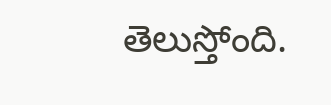తెలుస్తోంది.